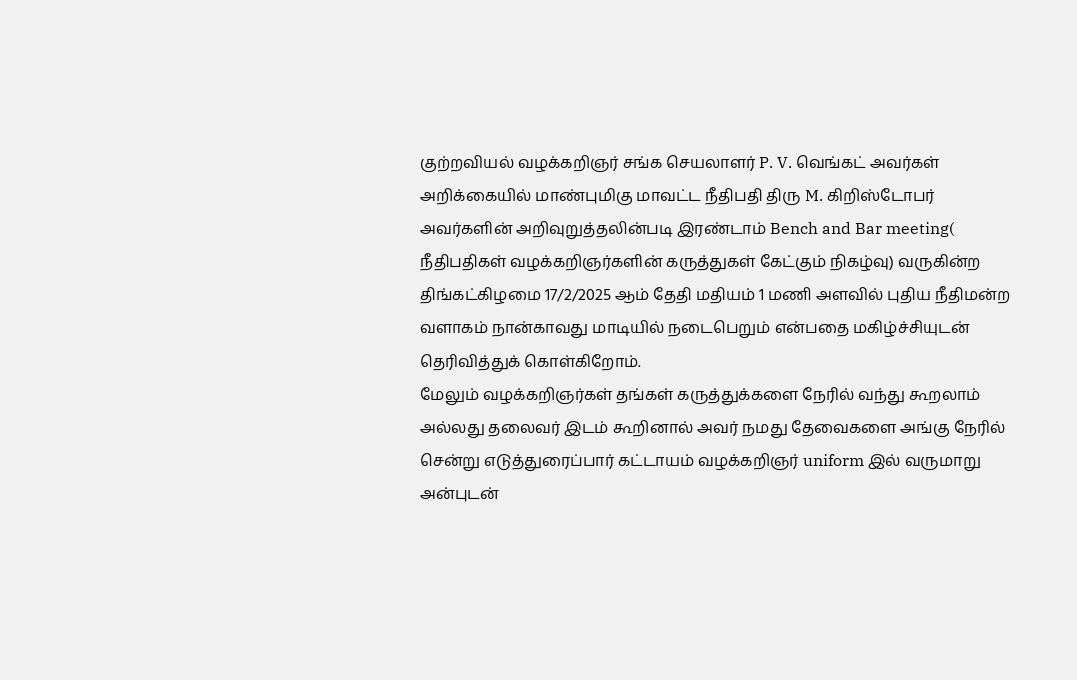குற்றவியல் வழக்கறிஞர் சங்க செயலாளர் P. V. வெங்கட் அவர்கள் அறிக்கையில் மாண்புமிகு மாவட்ட நீதிபதி திரு M. கிறிஸ்டோபர் அவர்களின் அறிவுறுத்தலின்படி இரண்டாம் Bench and Bar meeting( நீதிபதிகள் வழக்கறிஞர்களின் கருத்துகள் கேட்கும் நிகழ்வு) வருகின்ற திங்கட்கிழமை 17/2/2025 ஆம் தேதி மதியம் 1 மணி அளவில் புதிய நீதிமன்ற வளாகம் நான்காவது மாடியில் நடைபெறும் என்பதை மகிழ்ச்சியுடன் தெரிவித்துக் கொள்கிறோம்.
மேலும் வழக்கறிஞர்கள் தங்கள் கருத்துக்களை நேரில் வந்து கூறலாம் அல்லது தலைவர் இடம் கூறினால் அவர் நமது தேவைகளை அங்கு நேரில் சென்று எடுத்துரைப்பார் கட்டாயம் வழக்கறிஞர் uniform இல் வருமாறு அன்புடன்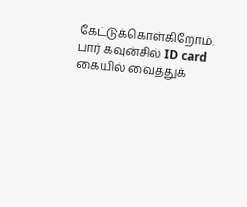கேட்டுக்கொள்கிறோம். பார் கவுன்சில் ID card கையில் வைத்துக்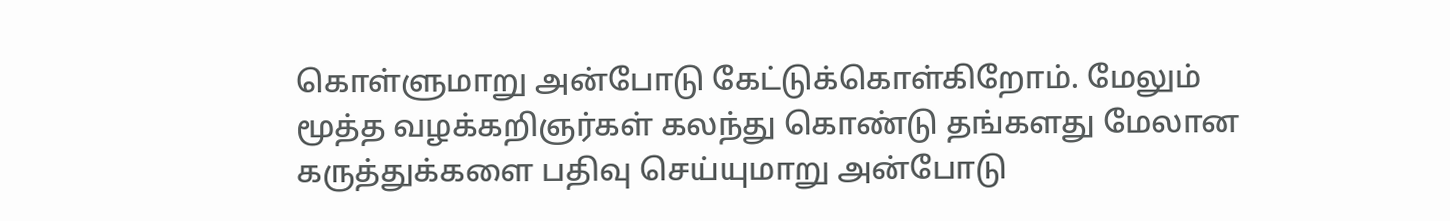கொள்ளுமாறு அன்போடு கேட்டுக்கொள்கிறோம். மேலும் மூத்த வழக்கறிஞர்கள் கலந்து கொண்டு தங்களது மேலான கருத்துக்களை பதிவு செய்யுமாறு அன்போடு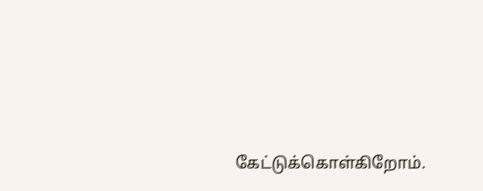கேட்டுக்கொள்கிறோம்.